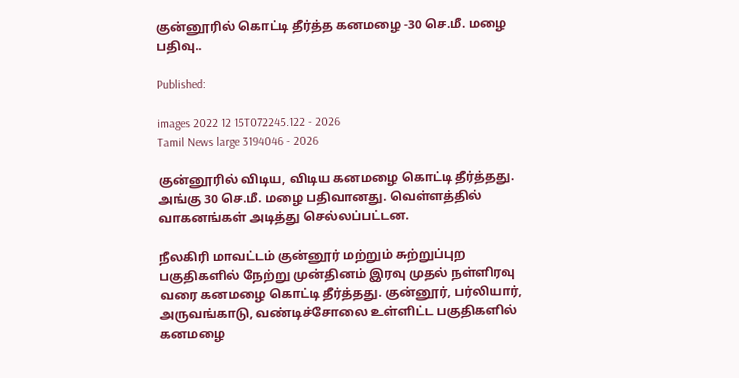குன்னூரில் கொட்டி தீர்த்த கனமழை -30 செ.மீ. மழை பதிவு..

Published:

images 2022 12 15T072245.122 - 2026
Tamil News large 3194046 - 2026

குன்னூரில் விடிய, விடிய கனமழை கொட்டி தீர்த்தது. அங்கு 30 செ.மீ. மழை பதிவானது. வெள்ளத்தில் வாகனங்கள் அடித்து செல்லப்பட்டன.

நீலகிரி மாவட்டம் குன்னூர் மற்றும் சுற்றுப்புற பகுதிகளில் நேற்று முன்தினம் இரவு முதல் நள்ளிரவு வரை கனமழை கொட்டி தீர்த்தது. குன்னூர், பர்லியார், அருவங்காடு, வண்டிச்சோலை உள்ளிட்ட பகுதிகளில் கனமழை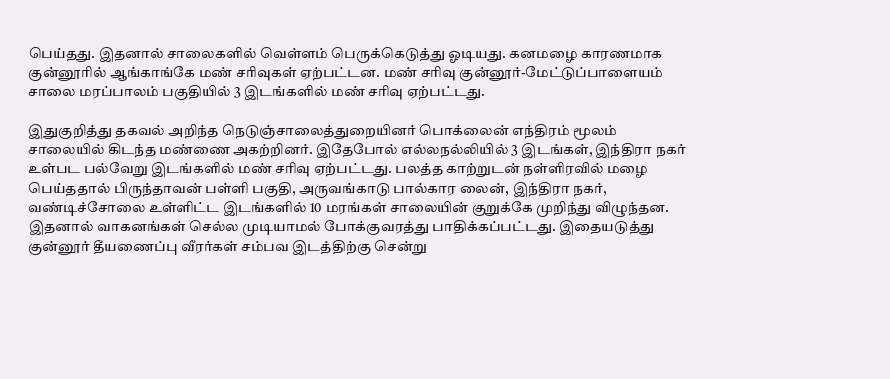பெய்தது. இதனால் சாலைகளில் வெள்ளம் பெருக்கெடுத்து ஓடியது. கனமழை காரணமாக குன்னூரில் ஆங்காங்கே மண் சரிவுகள் ஏற்பட்டன. மண் சரிவு குன்னூர்-மேட்டுப்பாளையம் சாலை மரப்பாலம் பகுதியில் 3 இடங்களில் மண் சரிவு ஏற்பட்டது.

இதுகுறித்து தகவல் அறிந்த நெடுஞ்சாலைத்துறையினர் பொக்லைன் எந்திரம் மூலம் சாலையில் கிடந்த மண்ணை அகற்றினர். இதேபோல் எல்லநல்லியில் 3 இடங்கள், இந்திரா நகர் உள்பட பல்வேறு இடங்களில் மண் சரிவு ஏற்பட்டது. பலத்த காற்றுடன் நள்ளிரவில் மழை பெய்ததால் பிருந்தாவன் பள்ளி பகுதி, அருவங்காடு பால்கார லைன், இந்திரா நகர், வண்டிச்சோலை உள்ளிட்ட இடங்களில் 10 மரங்கள் சாலையின் குறுக்கே முறிந்து விழுந்தன. இதனால் வாகனங்கள் செல்ல முடியாமல் போக்குவரத்து பாதிக்கப்பட்டது. இதையடுத்து குன்னூர் தீயணைப்பு வீரர்கள் சம்பவ இடத்திற்கு சென்று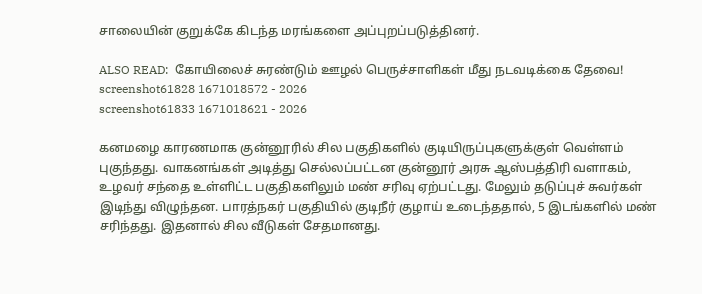சாலையின் குறுக்கே கிடந்த மரங்களை அப்புறப்படுத்தினர்.

ALSO READ:  கோயிலைச் சுரண்டும் ஊழல் பெருச்சாளிகள் மீது நடவடிக்கை தேவை!
screenshot61828 1671018572 - 2026
screenshot61833 1671018621 - 2026

கனமழை காரணமாக குன்னூரில் சில பகுதிகளில் குடியிருப்புகளுக்குள் வெள்ளம் புகுந்தது. வாகனங்கள் அடித்து செல்லப்பட்டன குன்னூர் அரசு ஆஸ்பத்திரி வளாகம், உழவர் சந்தை உள்ளிட்ட பகுதிகளிலும் மண் சரிவு ஏற்பட்டது. மேலும் தடுப்புச் சுவர்கள் இடிந்து விழுந்தன. பாரத்நகர் பகுதியில் குடிநீர் குழாய் உடைந்ததால், 5 இடங்களில் மண் சரிந்தது. இதனால் சில வீடுகள் சேதமானது.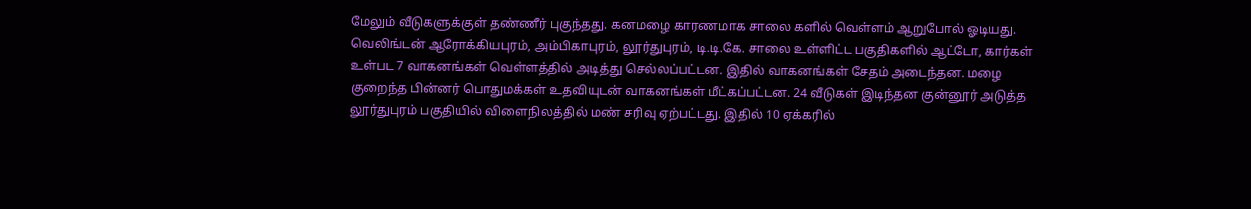மேலும் வீடுகளுக்குள் தண்ணீர் புகுந்தது. கனமழை காரணமாக சாலை களில் வெள்ளம் ஆறுபோல் ஓடியது. வெலிங்டன் ஆரோக்கியபுரம், அம்பிகாபுரம், லூர்துபுரம், டி.டி.கே. சாலை உள்ளிட்ட பகுதிகளில் ஆட்டோ, கார்கள் உள்பட 7 வாகனங்கள் வெள்ளத்தில் அடித்து செல்லப்பட்டன. இதில் வாகனங்கள் சேதம் அடைந்தன. மழை குறைந்த பின்னர் பொதுமக்கள் உதவியுடன் வாகனங்கள் மீட்கப்பட்டன. 24 வீடுகள் இடிந்தன குன்னூர் அடுத்த லூர்துபுரம் பகுதியில் விளைநிலத்தில் மண் சரிவு ஏற்பட்டது. இதில் 10 ஏக்கரில்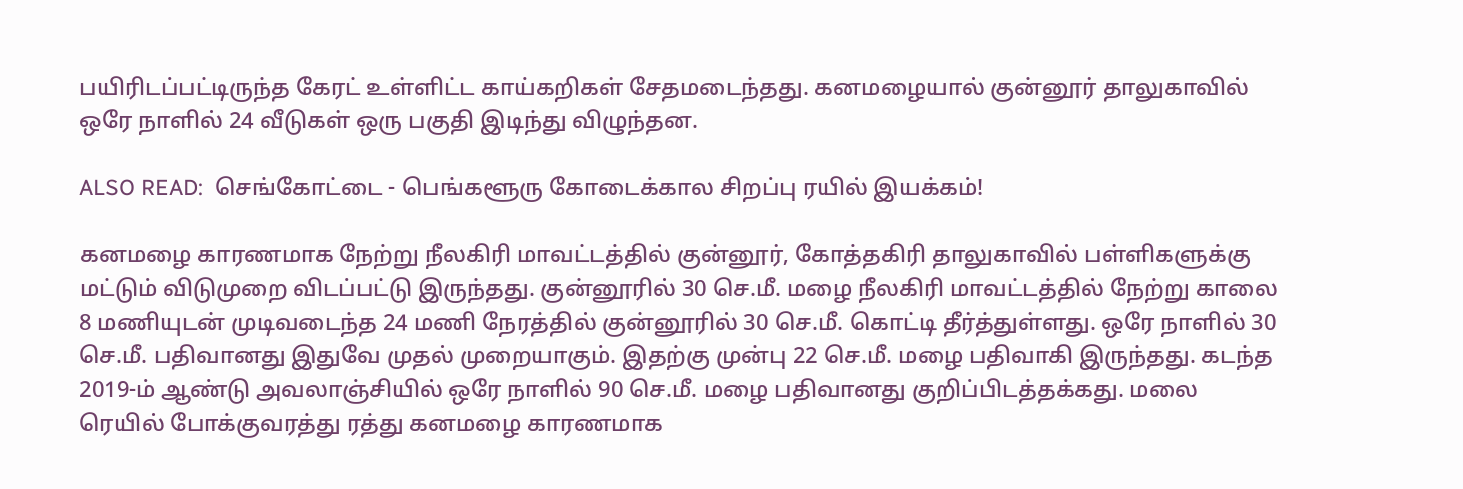பயிரிடப்பட்டிருந்த கேரட் உள்ளிட்ட காய்கறிகள் சேதமடைந்தது. கனமழையால் குன்னூர் தாலுகாவில் ஒரே நாளில் 24 வீடுகள் ஒரு பகுதி இடிந்து விழுந்தன.

ALSO READ:  செங்கோட்டை - பெங்களூரு கோடைக்கால சிறப்பு ரயில் இயக்கம்!

கனமழை காரணமாக நேற்று நீலகிரி மாவட்டத்தில் குன்னூர், கோத்தகிரி தாலுகாவில் பள்ளிகளுக்கு மட்டும் விடுமுறை விடப்பட்டு இருந்தது. குன்னூரில் 30 செ.மீ. மழை நீலகிரி மாவட்டத்தில் நேற்று காலை 8 மணியுடன் முடிவடைந்த 24 மணி நேரத்தில் குன்னூரில் 30 செ.மீ. கொட்டி தீர்த்துள்ளது. ஒரே நாளில் 30 செ.மீ. பதிவானது இதுவே முதல் முறையாகும். இதற்கு முன்பு 22 செ.மீ. மழை பதிவாகி இருந்தது. கடந்த 2019-ம் ஆண்டு அவலாஞ்சியில் ஒரே நாளில் 90 செ.மீ. மழை பதிவானது குறிப்பிடத்தக்கது. மலை ரெயில் போக்குவரத்து ரத்து கனமழை காரணமாக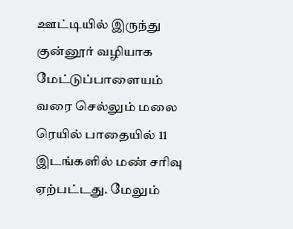ஊட்டியில் இருந்து குன்னூர் வழியாக மேட்டுப்பாளையம் வரை செல்லும் மலை ரெயில் பாதையில் 11 இடங்களில் மண் சரிவு ஏற்பட்டது. மேலும்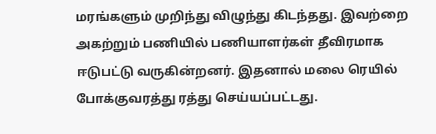மரங்களும் முறிந்து விழுந்து கிடந்தது. இவற்றை அகற்றும் பணியில் பணியாளர்கள் தீவிரமாக ஈடுபட்டு வருகின்றனர். இதனால் மலை ரெயில் போக்குவரத்து ரத்து செய்யப்பட்டது.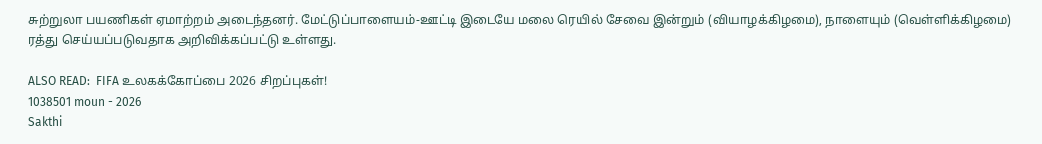சுற்றுலா பயணிகள் ஏமாற்றம் அடைந்தனர். மேட்டுப்பாளையம்-ஊட்டி இடையே மலை ரெயில் சேவை இன்றும் (வியாழக்கிழமை), நாளையும் (வெள்ளிக்கிழமை) ரத்து செய்யப்படுவதாக அறிவிக்கப்பட்டு உள்ளது.

ALSO READ:  FIFA உலகக்கோப்பை 2026 சிறப்புகள்!
1038501 moun - 2026
Sakthi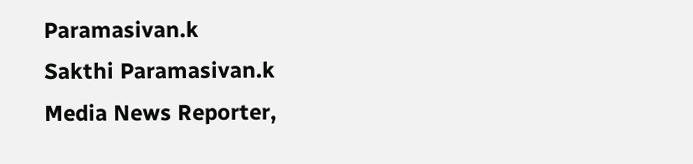Paramasivan.k
Sakthi Paramasivan.k
Media News Reporter,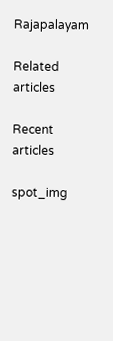Rajapalayam

Related articles

Recent articles

spot_img